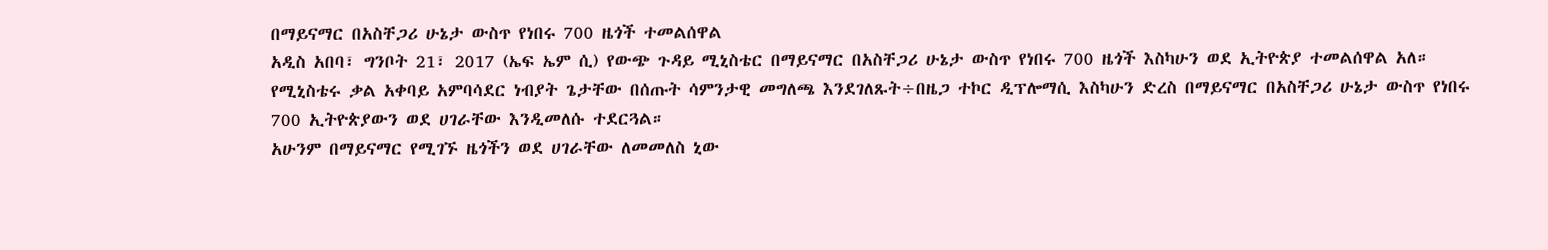በማይናማር በአስቸጋሪ ሁኔታ ውስጥ የነበሩ 700 ዜጎች ተመልሰዋል
አዲስ አበባ፣ ግንቦት 21፣ 2017 (ኤፍ ኤም ሲ) የውጭ ጉዳይ ሚኒስቴር በማይናማር በአስቸጋሪ ሁኔታ ውስጥ የነበሩ 700 ዜጎች እስካሁን ወደ ኢትዮጵያ ተመልሰዋል አለ።
የሚኒስቴሩ ቃል አቀባይ አምባሳደር ነብያት ጌታቸው በሰጡት ሳምንታዊ መግለጫ እንደገለጹት÷በዜጋ ተኮር ዲፕሎማሲ እስካሁን ድረስ በማይናማር በአስቸጋሪ ሁኔታ ውስጥ የነበሩ 700 ኢትዮጵያውን ወደ ሀገራቸው እንዲመለሱ ተደርጓል።
አሁንም በማይናማር የሚገኙ ዜጎችን ወደ ሀገራቸው ለመመለስ ኒው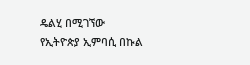ዴልሂ በሚገኘው የኢትዮጵያ ኢምባሲ በኩል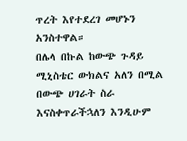ጥረት እየተደረገ መሆኑን አንስተዋል።
በሌላ በኩል ከውጭ ጉዳይ ሚኒስቴር ውክልና አለን በሚል በውጭ ሀገራት ስራ እናስቀጥራችኋለን እንዲሁም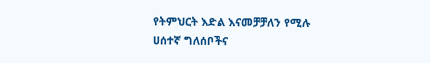የትምህርት እድል እናመቻቻለን የሚሉ ሀሰተኛ ግለሰቦችና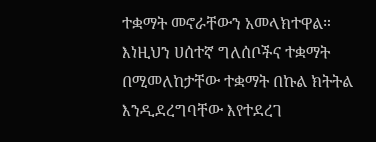ተቋማት መኖራቸውን አመላክተዋል።
እነዚህን ሀሰተኛ ግለሰቦችና ተቋማት በሚመለከታቸው ተቋማት በኩል ክትትል እንዲደረግባቸው እየተደረገ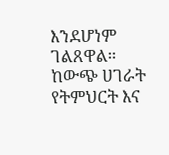እንደሆነም ገልጸዋል።
ከውጭ ሀገራት የትምህርት እና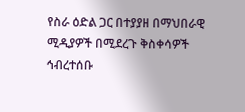የስራ ዕድል ጋር በተያያዘ በማህበራዊ ሚዲያዎች በሚደረጉ ቅስቀሳዎች ኅብረተሰቡ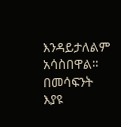እንዳይታለልም አሳስበዋል።
በመሳፍንት እያዩ